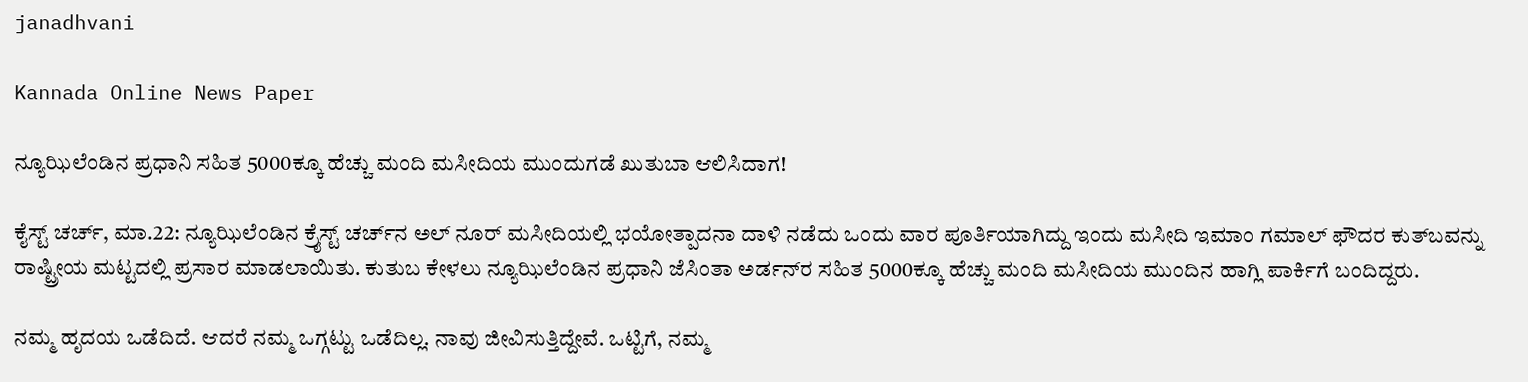janadhvani

Kannada Online News Paper

ನ್ಯೂಝಿಲೆಂಡಿನ ಪ್ರಧಾನಿ ಸಹಿತ 5000ಕ್ಕೂ ಹೆಚ್ಚು ಮಂದಿ ಮಸೀದಿಯ ಮುಂದುಗಡೆ ಖುತುಬಾ ಆಲಿಸಿದಾಗ!

ಕೈಸ್ಟ್ ಚರ್ಚ್, ಮಾ.22: ನ್ಯೂಝಿಲೆಂಡಿನ ಕ್ರೈಸ್ಟ್ ಚರ್ಚ್‍ನ ಅಲ್ ನೂರ್ ಮಸೀದಿಯಲ್ಲಿ ಭಯೋತ್ಪಾದನಾ ದಾಳಿ ನಡೆದು ಒಂದು ವಾರ ಪೂರ್ತಿಯಾಗಿದ್ದು ಇಂದು ಮಸೀದಿ ಇಮಾಂ ಗಮಾಲ್ ಫೌದರ ಕುತ್‍ಬವನ್ನು ರಾಷ್ಟ್ರೀಯ ಮಟ್ಟದಲ್ಲಿ ಪ್ರಸಾರ ಮಾಡಲಾಯಿತು. ಕುತುಬ ಕೇಳಲು ನ್ಯೂಝಿಲೆಂಡಿನ ಪ್ರಧಾನಿ ಜೆಸಿಂತಾ ಅರ್ಡನ್‍ರ ಸಹಿತ 5000ಕ್ಕೂ ಹೆಚ್ಚು ಮಂದಿ ಮಸೀದಿಯ ಮುಂದಿನ ಹಾಗ್ಲಿ ಪಾರ್ಕಿಗೆ ಬಂದಿದ್ದರು.

ನಮ್ಮ ಹೃದಯ ಒಡೆದಿದೆ. ಆದರೆ ನಮ್ಮ ಒಗ್ಗಟ್ಟು ಒಡೆದಿಲ್ಲ. ನಾವು ಜೀವಿಸುತ್ತಿದ್ದೇವೆ. ಒಟ್ಟಿಗೆ, ನಮ್ಮ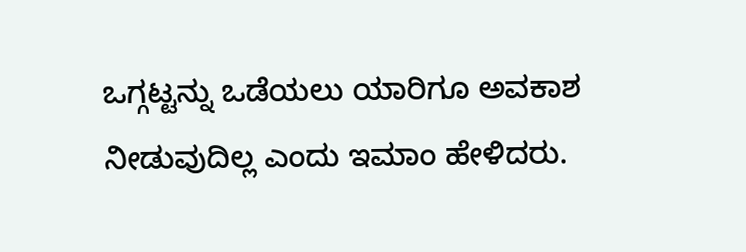ಒಗ್ಗಟ್ಟನ್ನು ಒಡೆಯಲು ಯಾರಿಗೂ ಅವಕಾಶ ನೀಡುವುದಿಲ್ಲ ಎಂದು ಇಮಾಂ ಹೇಳಿದರು.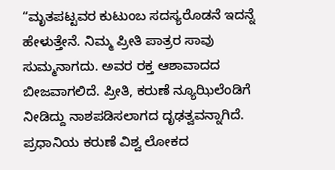“ಮೃತಪಟ್ಟವರ ಕುಟುಂಬ ಸದಸ್ಯರೊಡನೆ ಇದನ್ನೆ ಹೇಳುತ್ತೇನೆ. ನಿಮ್ಮ ಪ್ರೀತಿ ಪಾತ್ರರ ಸಾವು ಸುಮ್ಮನಾಗದು. ಅವರ ರಕ್ತ ಆಶಾವಾದದ ಬೀಜವಾಗಲಿದೆ. ಪ್ರೀತಿ, ಕರುಣೆ ನ್ಯೂಝಿಲೆಂಡಿಗೆ ನೀಡಿದ್ದು ನಾಶಪಡಿಸಲಾಗದ ದೃಢತ್ವವನ್ನಾಗಿದೆ. ಪ್ರಧಾನಿಯ ಕರುಣೆ ವಿಶ್ವ ಲೋಕದ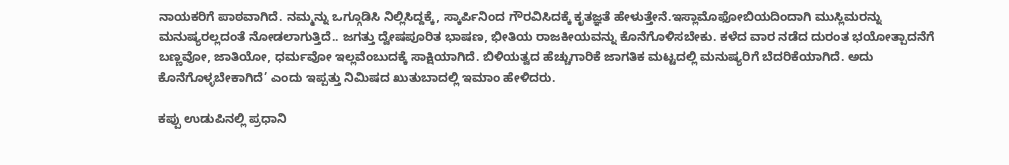ನಾಯಕರಿಗೆ ಪಾಠವಾಗಿದೆ. ನಮ್ಮನ್ನು ಒಗ್ಗೂಡಿಸಿ ನಿಲ್ಲಿಸಿದ್ದಕ್ಕೆ, ಸ್ಕಾರ್ಪಿನಿಂದ ಗೌರವಿಸಿದಕ್ಕೆ ಕೃತಜ್ಞತೆ ಹೇಳುತ್ತೇನೆ.ಇಸ್ಲಾಮೊಫೋಬಿಯದಿಂದಾಗಿ ಮುಸ್ಲಿಮರನ್ನು ಮನುಷ್ಯರಲ್ಲದಂತೆ ನೋಡಲಾಗುತ್ತಿದೆ.. ಜಗತ್ತು ದ್ವೇಷಪೂರಿತ ಭಾಷಣ, ಭೀತಿಯ ರಾಜಕೀಯವನ್ನು ಕೊನೆಗೊಳಿಸಬೇಕು. ಕಳೆದ ವಾರ ನಡೆದ ದುರಂತ ಭಯೋತ್ಪಾದನೆಗೆ ಬಣ್ಣವೋ, ಜಾತಿಯೋ, ಧರ್ಮವೋ ಇಲ್ಲವೆಂಬುದಕ್ಕೆ ಸಾಕ್ಷಿಯಾಗಿದೆ. ಬಿಳಿಯತ್ವದ ಹೆಚ್ಚುಗಾರಿಕೆ ಜಾಗತಿಕ ಮಟ್ಟದಲ್ಲಿ ಮನುಷ್ಯರಿಗೆ ಬೆದರಿಕೆಯಾಗಿದೆ. ಅದು ಕೊನೆಗೊಳ್ಳಬೇಕಾಗಿದೆ’ ಎಂದು ಇಪ್ಪತ್ತು ನಿಮಿಷದ ಖುತುಬಾದಲ್ಲಿ ಇಮಾಂ ಹೇಳಿದರು.

ಕಪ್ಪು ಉಡುಪಿನಲ್ಲಿ ಪ್ರಧಾನಿ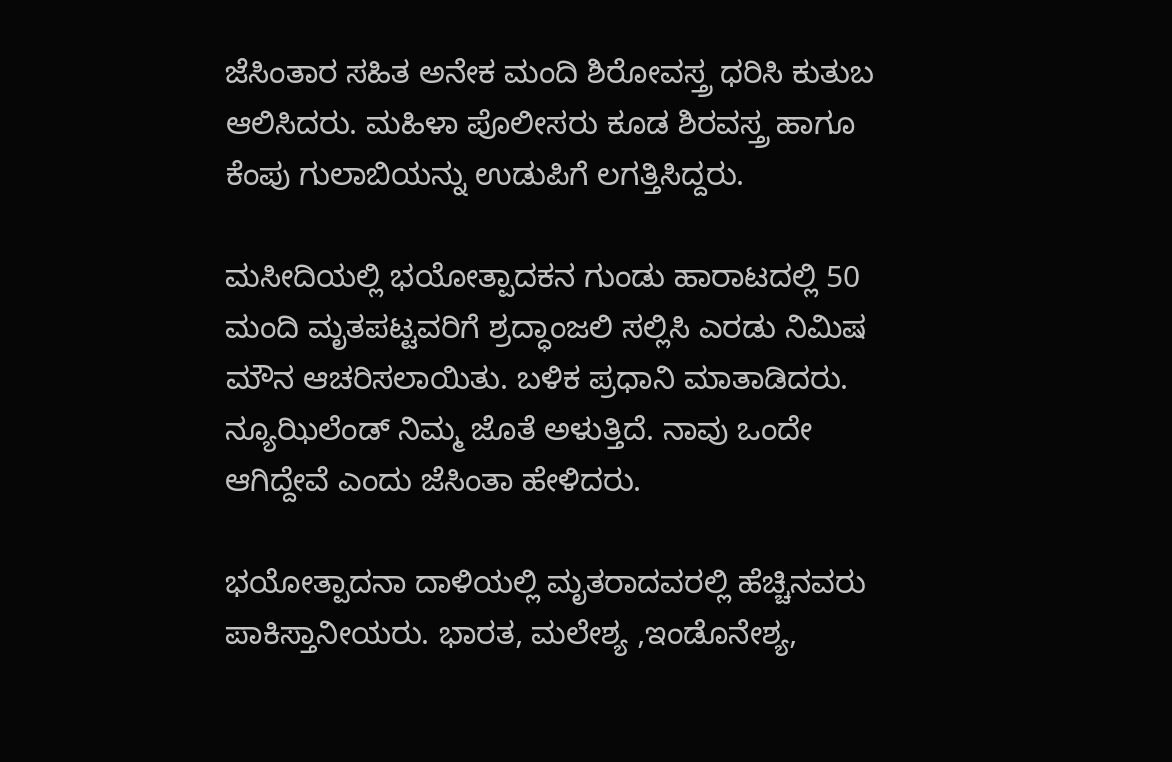ಜೆಸಿಂತಾರ ಸಹಿತ ಅನೇಕ ಮಂದಿ ಶಿರೋವಸ್ತ್ರ ಧರಿಸಿ ಕುತುಬ ಆಲಿಸಿದರು. ಮಹಿಳಾ ಪೊಲೀಸರು ಕೂಡ ಶಿರವಸ್ತ್ರ ಹಾಗೂ ಕೆಂಪು ಗುಲಾಬಿಯನ್ನು ಉಡುಪಿಗೆ ಲಗತ್ತಿಸಿದ್ದರು.

ಮಸೀದಿಯಲ್ಲಿ ಭಯೋತ್ಪಾದಕನ ಗುಂಡು ಹಾರಾಟದಲ್ಲಿ 50 ಮಂದಿ ಮೃತಪಟ್ಟವರಿಗೆ ಶ್ರದ್ಧಾಂಜಲಿ ಸಲ್ಲಿಸಿ ಎರಡು ನಿಮಿಷ ಮೌನ ಆಚರಿಸಲಾಯಿತು. ಬಳಿಕ ಪ್ರಧಾನಿ ಮಾತಾಡಿದರು. ನ್ಯೂಝಿಲೆಂಡ್ ನಿಮ್ಮ ಜೊತೆ ಅಳುತ್ತಿದೆ. ನಾವು ಒಂದೇ ಆಗಿದ್ದೇವೆ ಎಂದು ಜೆಸಿಂತಾ ಹೇಳಿದರು.

ಭಯೋತ್ಪಾದನಾ ದಾಳಿಯಲ್ಲಿ ಮೃತರಾದವರಲ್ಲಿ ಹೆಚ್ಚಿನವರು ಪಾಕಿಸ್ತಾನೀಯರು. ಭಾರತ, ಮಲೇಶ್ಯ ,ಇಂಡೊನೇಶ್ಯ,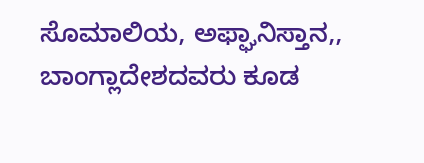ಸೊಮಾಲಿಯ, ಅಫ್ಘಾನಿಸ್ತಾನ,, ಬಾಂಗ್ಲಾದೇಶದವರು ಕೂಡ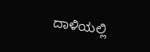ದಾಳಿಯಲ್ಲಿ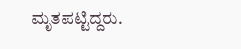ಮೃತಪಟ್ಟಿದ್ದರು.